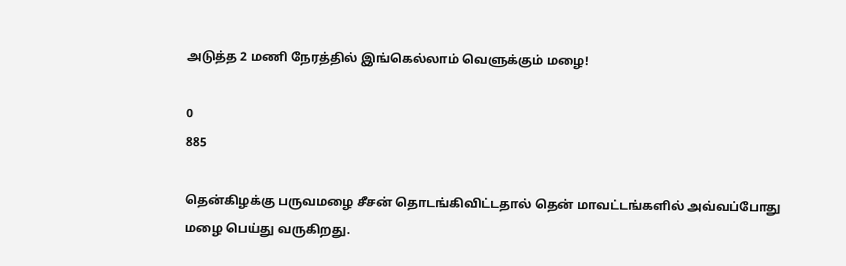அடுத்த 2 மணி நேரத்தில் இங்கெல்லாம் வெளுக்கும் மழை!

0
885

தென்கிழக்கு பருவமழை சீசன் தொடங்கிவிட்டதால் தென் மாவட்டங்களில் அவ்வப்போது மழை பெய்து வருகிறது.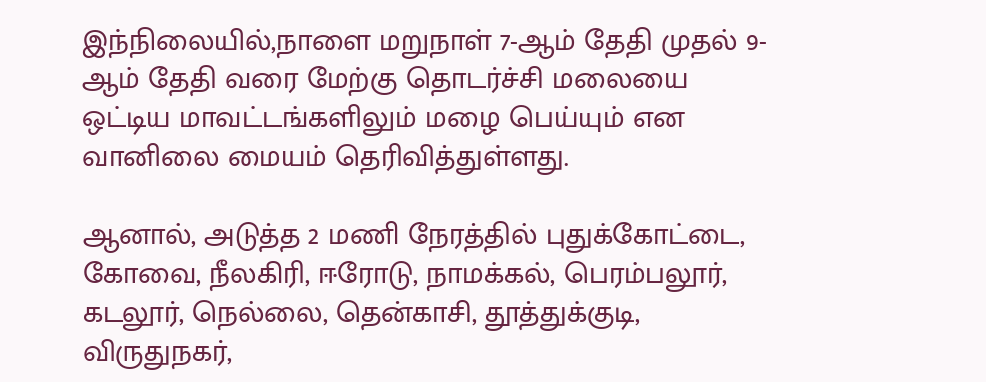இந்நிலையில்,நாளை மறுநாள் 7-ஆம் தேதி முதல் 9-ஆம் தேதி வரை மேற்கு தொடர்ச்சி மலையை ஒட்டிய மாவட்டங்களிலும் மழை பெய்யும் என வானிலை மையம் தெரிவித்துள்ளது.

ஆனால், அடுத்த 2 மணி நேரத்தில் புதுக்கோட்டை, கோவை, நீலகிரி, ஈரோடு, நாமக்கல், பெரம்பலூர், கடலூர், நெல்லை, தென்காசி, தூத்துக்குடி, விருதுநகர்,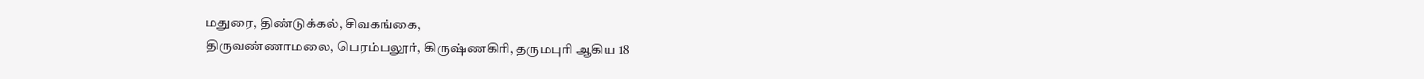மதுரை, திண்டுக்கல், சிவகங்கை,
திருவண்ணாமலை, பெரம்பலூர், கிருஷ்ணகிரி, தருமபுரி ஆகிய 18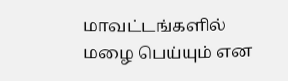மாவட்டங்களில் மழை பெய்யும் என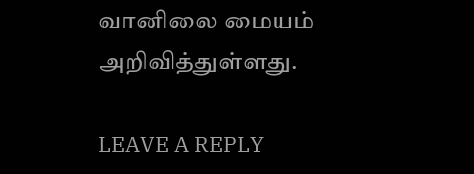வானிலை மையம் அறிவித்துள்ளது.

LEAVE A REPLY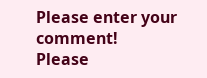Please enter your comment!
Please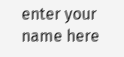enter your name here